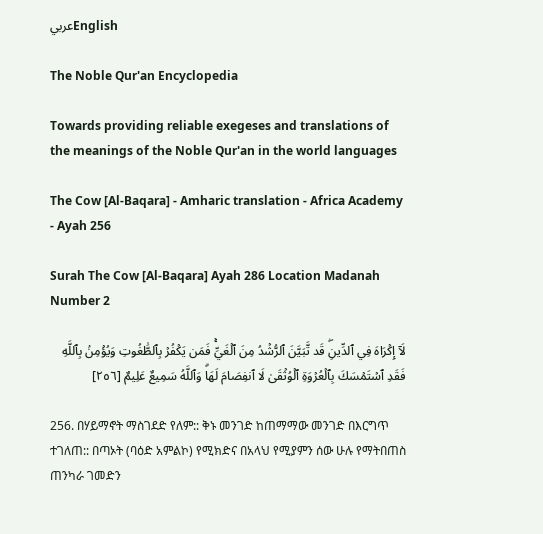عربيEnglish

The Noble Qur'an Encyclopedia

Towards providing reliable exegeses and translations of the meanings of the Noble Qur'an in the world languages

The Cow [Al-Baqara] - Amharic translation - Africa Academy - Ayah 256

Surah The Cow [Al-Baqara] Ayah 286 Location Madanah Number 2

لَآ إِكۡرَاهَ فِي ٱلدِّينِۖ قَد تَّبَيَّنَ ٱلرُّشۡدُ مِنَ ٱلۡغَيِّۚ فَمَن يَكۡفُرۡ بِٱلطَّٰغُوتِ وَيُؤۡمِنۢ بِٱللَّهِ فَقَدِ ٱسۡتَمۡسَكَ بِٱلۡعُرۡوَةِ ٱلۡوُثۡقَىٰ لَا ٱنفِصَامَ لَهَاۗ وَٱللَّهُ سَمِيعٌ عَلِيمٌ [٢٥٦]

256. በሃይማኖት ማስገደድ የለም:: ቅኑ መንገድ ከጠማማው መንገድ በእርግጥ ተገለጠ:: በጣኦት (ባዕድ አምልኮ) የሚክድና በአላህ የሚያምን ሰው ሁሉ የማትበጠስ ጠንካራ ገመድን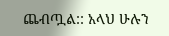ጨብጧል:: አላህ ሁሉን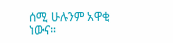ሰሚ ሁሉንም አዋቂ ነውና።